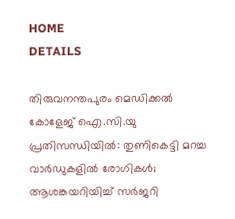HOME
DETAILS

തിരുവനന്തപുരം മെഡിക്കൽ കോളേജ് ഐ.സി.യു പ്രതിസന്ധിയിൽ: തുണികെട്ടി മറച്ച വാർഡുകളിൽ രോഗികൾ; ആശങ്കയറിയിച്ച് സർജറി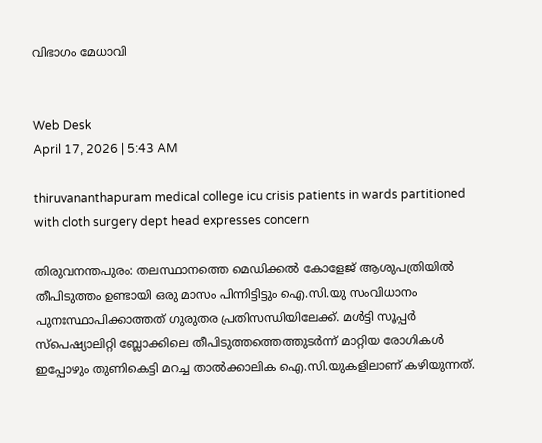വിഭാഗം മേധാവി


Web Desk
April 17, 2026 | 5:43 AM

thiruvananthapuram medical college icu crisis patients in wards partitioned with cloth surgery dept head expresses concern

തിരുവനന്തപുരം: തലസ്ഥാനത്തെ മെഡിക്കൽ കോളേജ് ആശുപത്രിയിൽ തീപിടുത്തം ഉണ്ടായി ഒരു മാസം പിന്നിട്ടിട്ടും ഐ.സി.യു സംവിധാനം പുനഃസ്ഥാപിക്കാത്തത് ഗുരുതര പ്രതിസന്ധിയിലേക്ക്. മൾട്ടി സൂപ്പർ സ്പെഷ്യാലിറ്റി ബ്ലോക്കിലെ തീപിടുത്തത്തെത്തുടർന്ന് മാറ്റിയ രോഗികൾ ഇപ്പോഴും തുണികെട്ടി മറച്ച താൽക്കാലിക ഐ.സി.യുകളിലാണ് കഴിയുന്നത്.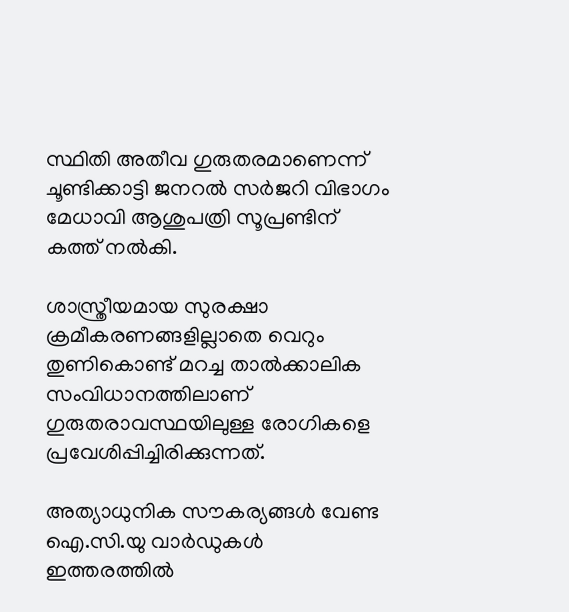സ്ഥിതി അതീവ ഗുരുതരമാണെന്ന് ചൂണ്ടിക്കാട്ടി ജനറൽ സർജറി വിഭാഗം മേധാവി ആശുപത്രി സൂപ്രണ്ടിന് കത്ത് നൽകി.

ശാസ്ത്രീയമായ സുരക്ഷാ ക്രമീകരണങ്ങളില്ലാതെ വെറും തുണികൊണ്ട് മറച്ച താൽക്കാലിക സംവിധാനത്തിലാണ് ഗുരുതരാവസ്ഥയിലുള്ള രോഗികളെ പ്രവേശിപ്പിച്ചിരിക്കുന്നത്.

അത്യാധുനിക സൗകര്യങ്ങൾ വേണ്ട ഐ.സി.യു വാർഡുകൾ ഇത്തരത്തിൽ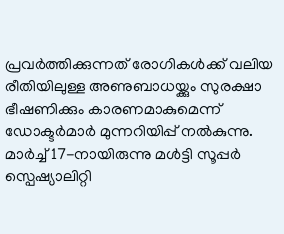പ്രവർത്തിക്കുന്നത് രോഗികൾക്ക് വലിയ രീതിയിലുള്ള അണുബാധയ്ക്കും സുരക്ഷാ ഭീഷണിക്കും കാരണമാകുമെന്ന് ഡോക്ടർമാർ മുന്നറിയിപ്പ് നൽകുന്നു. മാർച്ച് 17-നായിരുന്നു മൾട്ടി സൂപ്പർ സ്പെഷ്യാലിറ്റി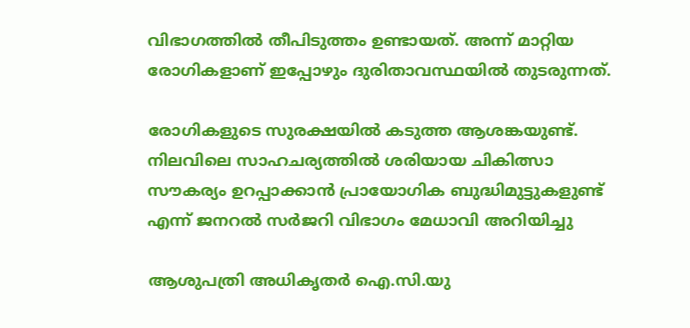വിഭാഗത്തിൽ തീപിടുത്തം ഉണ്ടായത്. അന്ന് മാറ്റിയ രോഗികളാണ് ഇപ്പോഴും ദുരിതാവസ്ഥയിൽ തുടരുന്നത്.

രോഗികളുടെ സുരക്ഷയിൽ കടുത്ത ആശങ്കയുണ്ട്. നിലവിലെ സാഹചര്യത്തിൽ ശരിയായ ചികിത്സാ സൗകര്യം ഉറപ്പാക്കാൻ പ്രായോഗിക ബുദ്ധിമുട്ടുകളുണ്ട് എന്ന് ജനറൽ സർജറി വിഭാഗം മേധാവി അറിയിച്ചു

ആശുപത്രി അധികൃതർ ഐ.സി.യു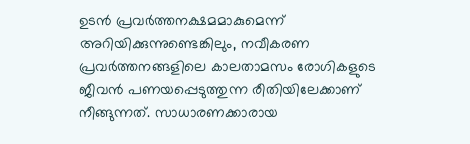ഉടൻ പ്രവർത്തനക്ഷമമാകുമെന്ന് അറിയിക്കുന്നുണ്ടെങ്കിലും, നവീകരണ പ്രവർത്തനങ്ങളിലെ കാലതാമസം രോഗികളുടെ ജീവൻ പണയപ്പെടുത്തുന്ന രീതിയിലേക്കാണ് നീങ്ങുന്നത്. സാധാരണക്കാരായ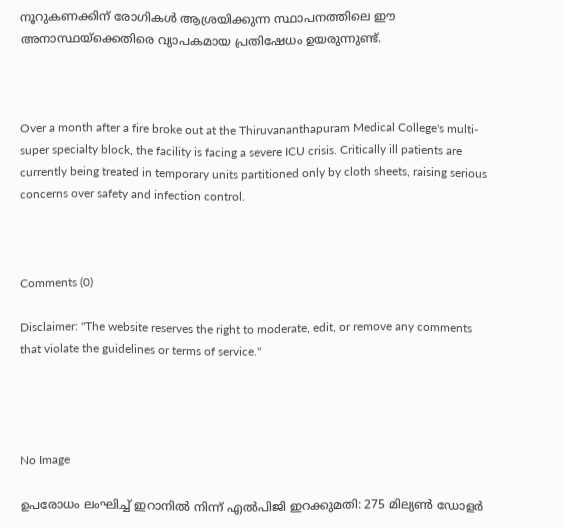നൂറുകണക്കിന് രോഗികൾ ആശ്രയിക്കുന്ന സ്ഥാപനത്തിലെ ഈ അനാസ്ഥയ്‌ക്കെതിരെ വ്യാപകമായ പ്രതിഷേധം ഉയരുന്നുണ്ട്.



Over a month after a fire broke out at the Thiruvananthapuram Medical College's multi-super specialty block, the facility is facing a severe ICU crisis. Critically ill patients are currently being treated in temporary units partitioned only by cloth sheets, raising serious concerns over safety and infection control.



Comments (0)

Disclaimer: "The website reserves the right to moderate, edit, or remove any comments that violate the guidelines or terms of service."




No Image

ഉപരോധം ലംഘിച്ച് ഇറാനിൽ നിന്ന് എൽപിജി ഇറക്കുമതി: 275 മില്യൺ ഡോളർ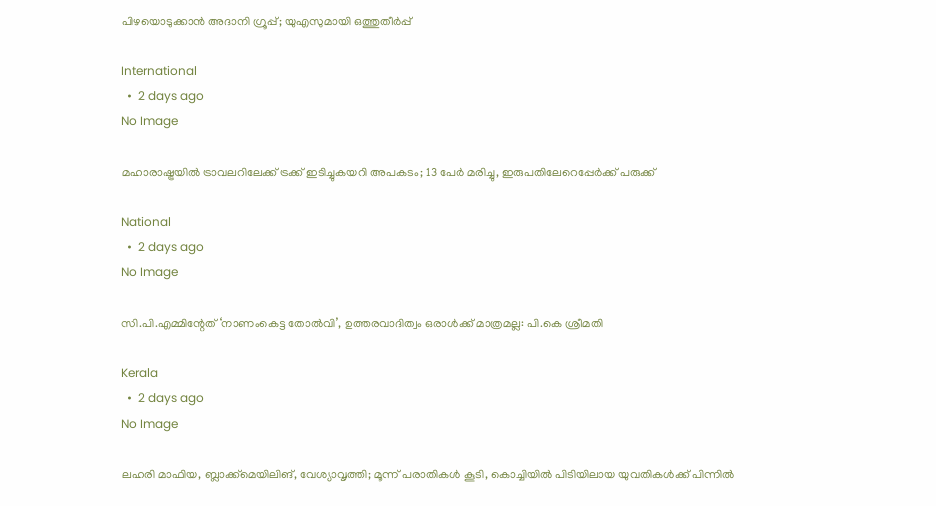പിഴയൊടുക്കാൻ അദാനി ഗ്രൂപ്പ്‌; യുഎസുമായി ഒത്തുതീർപ്പ്‌

International
  •  2 days ago
No Image

മഹാരാഷ്ട്രയിൽ ട്രാവലറിലേക്ക് ട്രക്ക് ഇടിച്ചുകയറി അപകടം; 13 പേർ മരിച്ചു, ഇരുപതിലേറെപ്പേർക്ക് പരുക്ക്

National
  •  2 days ago
No Image

സി.പി.എമ്മിന്റേത് ‘നാണംകെട്ട തോൽവി’, ഉത്തരവാദിത്വം ഒരാൾക്ക് മാത്രമല്ല: പി.കെ ശ്രീമതി

Kerala
  •  2 days ago
No Image

ലഹരി മാഫിയ, ബ്ലാക്ക്‌മെയിലിങ്, വേശ്യാവൃത്തി; മൂന്ന് പരാതികൾ കൂടി, കൊച്ചിയിൽ പിടിയിലായ യുവതികൾക്ക് പിന്നിൽ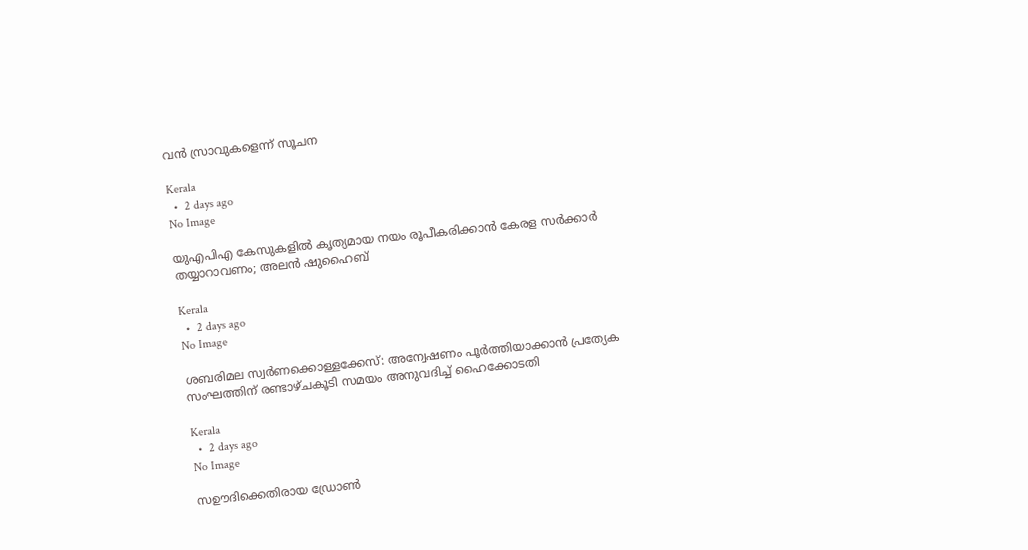വൻ സ്രാവുകളെന്ന് സൂചന

Kerala
  •  2 days ago
No Image

യുഎപിഎ കേസുകളില്‍ കൃത്യമായ നയം രൂപീകരിക്കാന്‍ കേരള സര്‍ക്കാര്‍ തയ്യാറാവണം; അലന്‍ ഷുഹൈബ്

Kerala
  •  2 days ago
No Image

ശബരിമല സ്വർണക്കൊള്ളക്കേസ്: അന്വേഷണം പൂർത്തിയാക്കാൻ പ്രത്യേക സംഘത്തിന് രണ്ടാഴ്ചകൂടി സമയം അനുവദിച്ച് ഹൈക്കോടതി

Kerala
  •  2 days ago
No Image

സഊദിക്കെതിരായ ഡ്രോൺ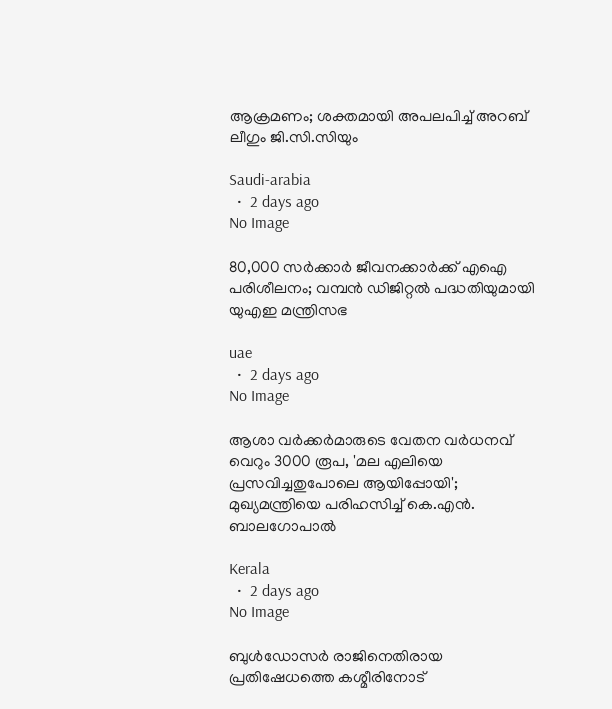ആക്രമണം; ശക്തമായി അപലപിച്ച് അറബ് ലീഗും ജി.സി.സിയും

Saudi-arabia
  •  2 days ago
No Image

80,000 സർക്കാർ ജീവനക്കാർക്ക് എഐ പരിശീലനം; വമ്പൻ ഡിജിറ്റൽ പദ്ധതിയുമായി യുഎഇ മന്ത്രിസഭ

uae
  •  2 days ago
No Image

ആശാ വർക്കർമാരുടെ വേതന വർധനവ് വെറും 3000 രൂപ, 'മല എലിയെ പ്രസവിച്ചതുപോലെ ആയിപ്പോയി'; മുഖ്യമന്ത്രിയെ പരിഹസിച്ച് കെ.എൻ. ബാലഗോപാൽ

Kerala
  •  2 days ago
No Image

ബുള്‍ഡോസര്‍ രാജിനെതിരായ പ്രതിഷേധത്തെ കശ്മീരിനോട്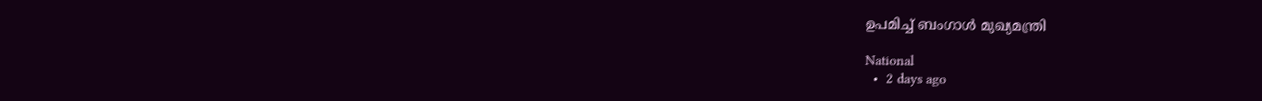ഉപമിച്ച് ബംഗാള്‍ മുഖ്യമന്ത്രി

National
  •  2 days ago